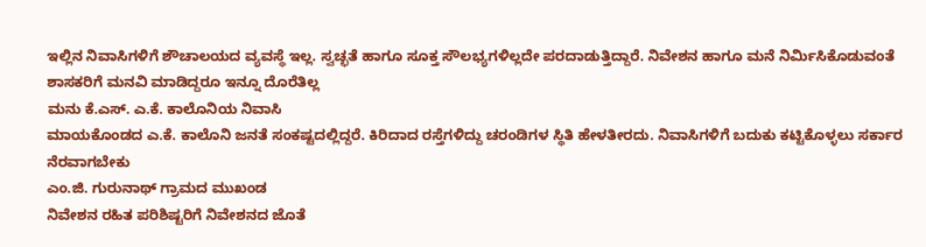ಇಲ್ಲಿನ ನಿವಾಸಿಗಳಿಗೆ ಶೌಚಾಲಯದ ವ್ಯವಸ್ಥೆ ಇಲ್ಲ. ಸ್ವಚ್ಛತೆ ಹಾಗೂ ಸೂಕ್ತ ಸೌಲಭ್ಯಗಳಿಲ್ಲದೇ ಪರದಾಡುತ್ತಿದ್ದಾರೆ. ನಿವೇಶನ ಹಾಗೂ ಮನೆ ನಿರ್ಮಿಸಿಕೊಡುವಂತೆ ಶಾಸಕರಿಗೆ ಮನವಿ ಮಾಡಿದ್ದರೂ ಇನ್ನೂ ದೊರೆತಿಲ್ಲ
ಮನು ಕೆ.ಎಸ್. ಎ.ಕೆ. ಕಾಲೊನಿಯ ನಿವಾಸಿ
ಮಾಯಕೊಂಡದ ಎ.ಕೆ. ಕಾಲೊನಿ ಜನತೆ ಸಂಕಷ್ಟದಲ್ಲಿದ್ದರೆ. ಕಿರಿದಾದ ರಸ್ತೆಗಳಿದ್ದು ಚರಂಡಿಗಳ ಸ್ಥಿತಿ ಹೇಳತೀರದು. ನಿವಾಸಿಗಳಿಗೆ ಬದುಕು ಕಟ್ಟಿಕೊಳ್ಳಲು ಸರ್ಕಾರ ನೆರವಾಗಬೇಕು
ಎಂ.ಜಿ. ಗುರುನಾಥ್ ಗ್ರಾಮದ ಮುಖಂಡ
ನಿವೇಶನ ರಹಿತ ಪರಿಶಿಷ್ಟರಿಗೆ ನಿವೇಶನದ ಜೊತೆ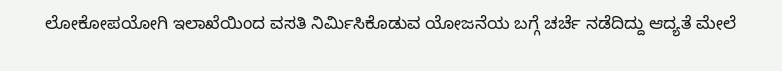ಲೋಕೋಪಯೋಗಿ ಇಲಾಖೆಯಿಂದ ವಸತಿ ನಿರ್ಮಿಸಿಕೊಡುವ ಯೋಜನೆಯ ಬಗ್ಗೆ ಚರ್ಚೆ ನಡೆದಿದ್ದು ಆದ್ಯತೆ ಮೇಲೆ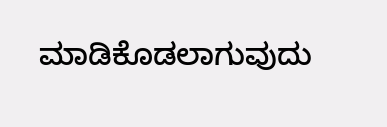ಮಾಡಿಕೊಡಲಾಗುವುದು